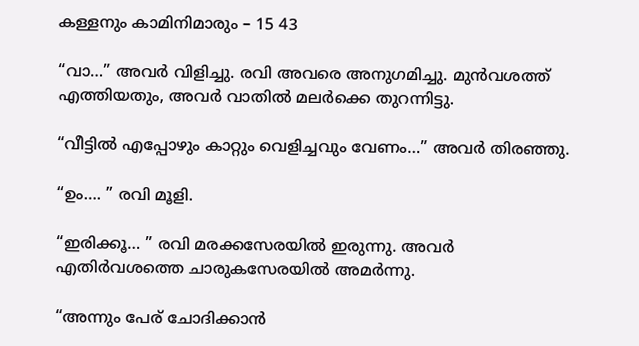കള്ളനും കാമിനിമാരും – 15 43

“വാ…” അവർ വിളിച്ചു. രവി അവരെ അനുഗമിച്ചു. മുൻവശത്ത് എത്തിയതും, അവർ വാതിൽ മലർക്കെ തുറന്നിട്ടു.

“വീട്ടിൽ എപ്പോഴും കാറ്റും വെളിച്ചവും വേണം…” അവർ തിരഞ്ഞു.

“ഉം…. ” രവി മൂളി.

“ഇരിക്കൂ… ” രവി മരക്കസേരയിൽ ഇരുന്നു. അവർ എതിർവശത്തെ ചാരുകസേരയിൽ അമർന്നു.

“അന്നും പേര് ചോദിക്കാൻ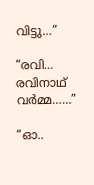വിട്ടു…”

“രവി… രവിനാഥ് വർമ്മ……”

“ഓ..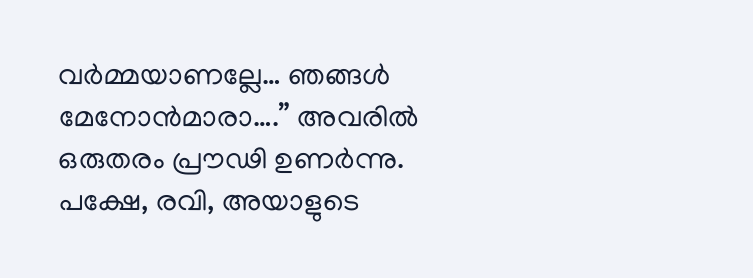വർമ്മയാണല്ലേ… ഞങ്ങൾ മേനോൻമാരാ….” അവരിൽ ഒരുതരം പ്രൗഢി ഉണർന്നു. പക്ഷേ, രവി, അയാളുടെ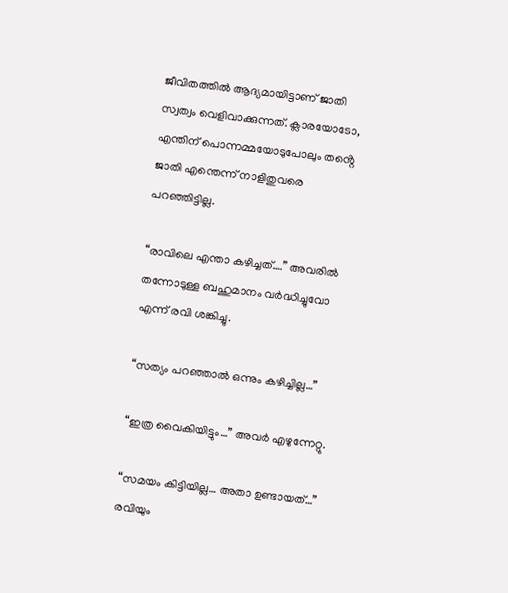ജീവിതത്തിൽ ആദ്യമായിട്ടാണ് ജാതി സ്വത്വം വെളിവാക്കുന്നത്. ക്ലാരയോടോ, എന്തിന് പൊന്നമ്മയോടുപോലും തൻ്റെ ജാതി എന്തെന്ന് നാളിതുവരെ പറഞ്ഞിട്ടില്ല.

“രാവിലെ എന്താ കഴിച്ചത്….” അവരിൽ തന്നോടുള്ള ബഹുമാനം വർദ്ധിച്ചുവോ എന്ന് രവി ശങ്കിച്ചു.

“സത്യം പറഞ്ഞാൽ ഒന്നും കഴിച്ചില്ല…”

“ഇത്ര വൈകിയിട്ടും…” അവർ എഴുന്നേറ്റു.

“സമയം കിട്ടിയില്ല… അതാ ഉണ്ടായത്…” രവിയും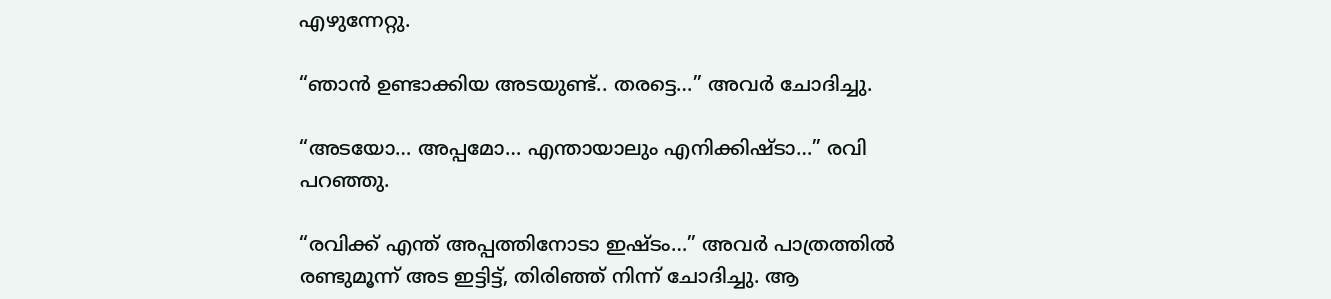എഴുന്നേറ്റു.

“ഞാൻ ഉണ്ടാക്കിയ അടയുണ്ട്.. തരട്ടെ…” അവർ ചോദിച്ചു.

“അടയോ… അപ്പമോ… എന്തായാലും എനിക്കിഷ്ടാ…” രവി പറഞ്ഞു.

“രവിക്ക് എന്ത് അപ്പത്തിനോടാ ഇഷ്ടം…” അവർ പാത്രത്തിൽ രണ്ടുമൂന്ന് അട ഇട്ടിട്ട്, തിരിഞ്ഞ് നിന്ന് ചോദിച്ചു. ആ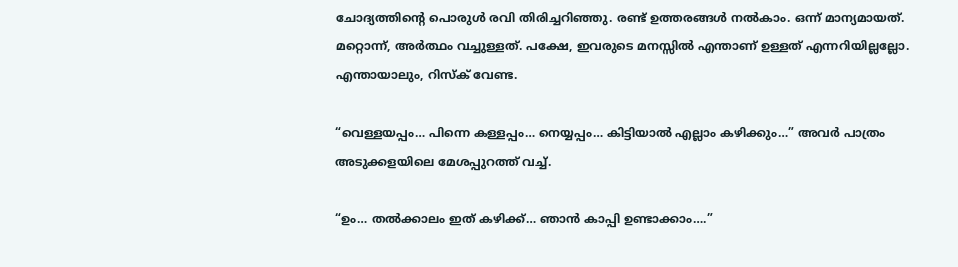ചോദ്യത്തിൻ്റെ പൊരുൾ രവി തിരിച്ചറിഞ്ഞു. രണ്ട് ഉത്തരങ്ങൾ നൽകാം. ഒന്ന് മാന്യമായത്. മറ്റൊന്ന്, അർത്ഥം വച്ചുള്ളത്. പക്ഷേ, ഇവരുടെ മനസ്സിൽ എന്താണ് ഉള്ളത് എന്നറിയില്ലല്ലോ. എന്തായാലും, റിസ്ക് വേണ്ട.

“വെള്ളയപ്പം… പിന്നെ കള്ളപ്പം… നെയ്യപ്പം… കിട്ടിയാൽ എല്ലാം കഴിക്കും…” അവർ പാത്രം അടുക്കളയിലെ മേശപ്പുറത്ത് വച്ച്.

“ഉം… തൽക്കാലം ഇത് കഴിക്ക്… ഞാൻ കാപ്പി ഉണ്ടാക്കാം….”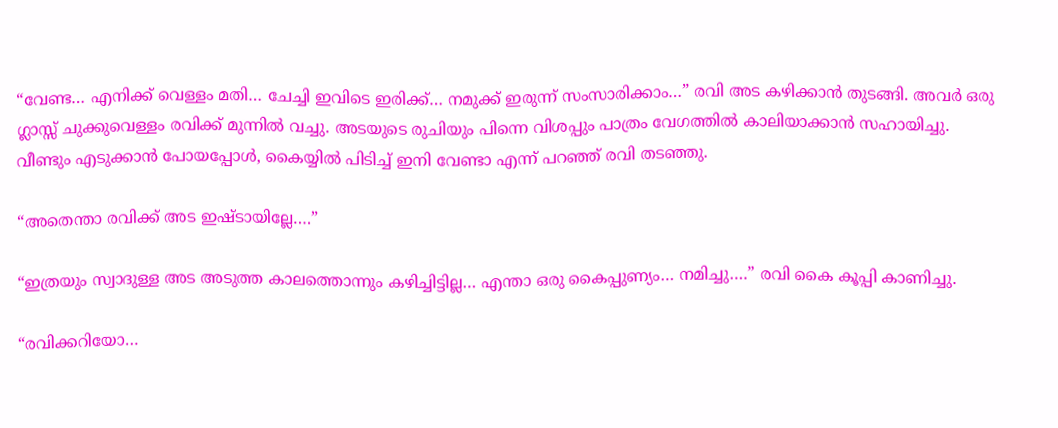“വേണ്ട… എനിക്ക് വെള്ളം മതി… ചേച്ചി ഇവിടെ ഇരിക്ക്… നമുക്ക് ഇരുന്ന് സംസാരിക്കാം…” രവി അട കഴിക്കാൻ തുടങ്ങി. അവർ ഒരു ഗ്ലാസ്സ് ചുക്കുവെള്ളം രവിക്ക് മുന്നിൽ വച്ചു. അടയുടെ രുചിയും പിന്നെ വിശപ്പും പാത്രം വേഗത്തിൽ കാലിയാക്കാൻ സഹായിച്ചു. വീണ്ടും എടുക്കാൻ പോയപ്പോൾ, കൈയ്യിൽ പിടിച്ച് ഇനി വേണ്ടാ എന്ന് പറഞ്ഞ് രവി തടഞ്ഞു.

“അതെന്താ രവിക്ക് അട ഇഷ്ടായില്ലേ….”

“ഇത്രയും സ്വാദുള്ള അട അടുത്ത കാലത്തൊന്നും കഴിച്ചിട്ടില്ല… എന്താ ഒരു കൈപ്പുണ്യം… നമിച്ചു….” രവി കൈ കൂപ്പി കാണിച്ചു.

“രവിക്കറിയോ…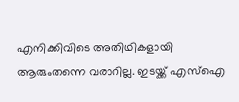എനിക്കിവിടെ അതിഥികളായി ആരുംതന്നെ വരാറില്ല. ഇടയ്ക്ക് എസ്ഐ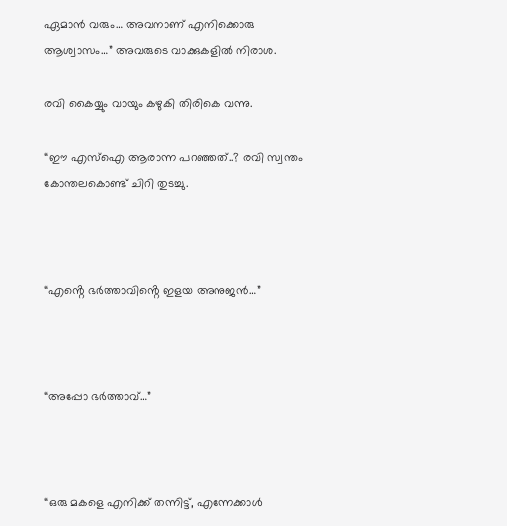ഏമാൻ വരും… അവനാണ് എനിക്കൊരു ആശ്വാസം…” അവരുടെ വാക്കുകളിൽ നിരാശ.

രവി കൈയ്യും വായും കഴുകി തിരികെ വന്നു.

“ഈ എസ്ഐ ആരാന്ന പറഞ്ഞത്..? രവി സ്വന്തം കോന്തലകൊണ്ട് ചിറി തുടച്ചു.



“എൻ്റെ ഭർത്താവിൻ്റെ ഇളയ അനുജൻ…”



“അപ്പോ ഭർത്താവ്…”



“ഒരു മകളെ എനിക്ക് തന്നിട്ട്, എന്നേക്കാൾ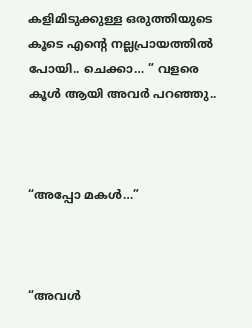കളിമിടുക്കുള്ള ഒരുത്തിയുടെ കൂടെ എൻ്റെ നല്ലപ്രായത്തിൽ പോയി.. ചെക്കാ… ” വളരെ കൂൾ ആയി അവർ പറഞ്ഞു..



“അപ്പോ മകൾ…”



“അവൾ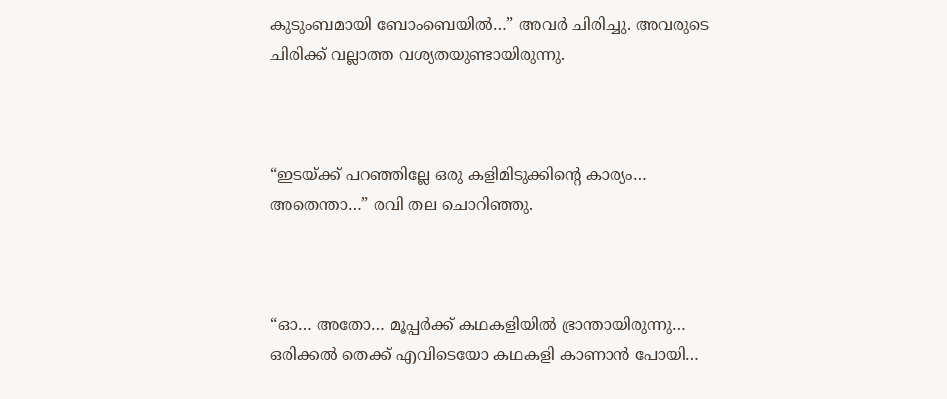കുടുംബമായി ബോംബെയിൽ…” അവർ ചിരിച്ചു. അവരുടെ ചിരിക്ക് വല്ലാത്ത വശ്യതയുണ്ടായിരുന്നു.



“ഇടയ്ക്ക് പറഞ്ഞില്ലേ ഒരു കളിമിടുക്കിൻ്റെ കാര്യം… അതെന്താ…” രവി തല ചൊറിഞ്ഞു.



“ഓ… അതോ… മൂപ്പർക്ക് കഥകളിയിൽ ഭ്രാന്തായിരുന്നു… ഒരിക്കൽ തെക്ക് എവിടെയോ കഥകളി കാണാൻ പോയി…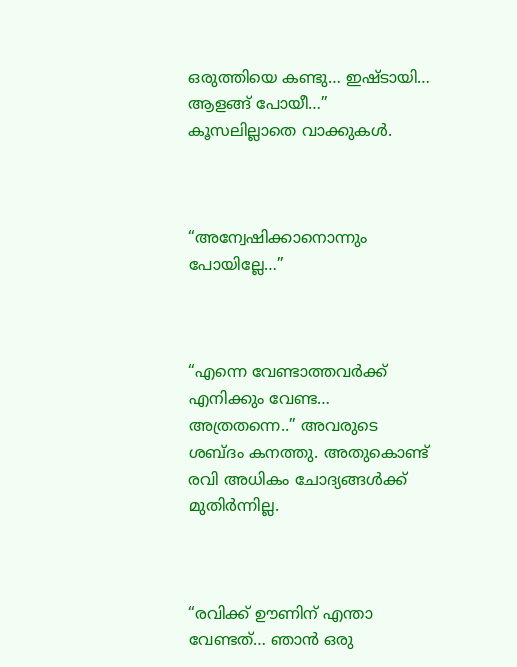ഒരുത്തിയെ കണ്ടു… ഇഷ്ടായി… ആളങ്ങ് പോയീ…” കൂസലില്ലാതെ വാക്കുകൾ.



“അന്വേഷിക്കാനൊന്നും പോയില്ലേ…”



“എന്നെ വേണ്ടാത്തവർക്ക് എനിക്കും വേണ്ട… അത്രതന്നെ..” അവരുടെ ശബ്ദം കനത്തു. അതുകൊണ്ട് രവി അധികം ചോദ്യങ്ങൾക്ക് മുതിർന്നില്ല.



“രവിക്ക് ഊണിന് എന്താ വേണ്ടത്… ഞാൻ ഒരു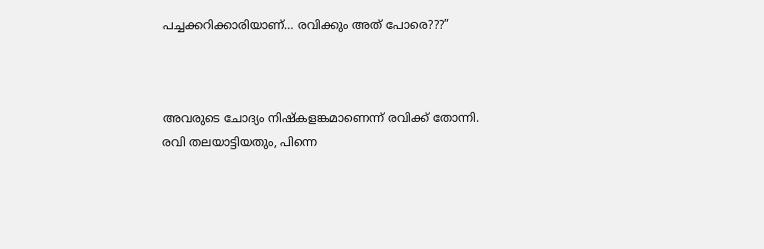പച്ചക്കറിക്കാരിയാണ്… രവിക്കും അത് പോരെ???”



അവരുടെ ചോദ്യം നിഷ്‌കളങ്കമാണെന്ന് രവിക്ക് തോന്നി. രവി തലയാട്ടിയതും, പിന്നെ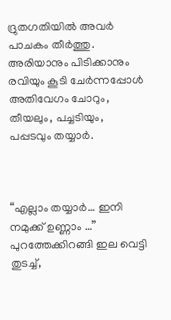ദ്രുതഗതിയിൽ അവർ പാചകം തീർത്തു. അരിയാനും പിടിക്കാനും രവിയും കൂടി ചേർന്നപ്പോൾ അതിവേഗം ചോറും, തീയലും, പച്ചടിയും, പപ്പടവും തയ്യാർ.



“എല്ലാം തയ്യാർ… ഇനി നമുക്ക് ഉണ്ണാം …” പുറത്തേക്കിറങ്ങി ഇല വെട്ടി തുടച്ച്,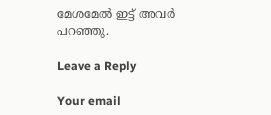മേശമേൽ ഇട്ട് അവർ പറഞ്ഞു.

Leave a Reply

Your email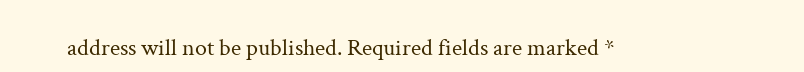address will not be published. Required fields are marked *